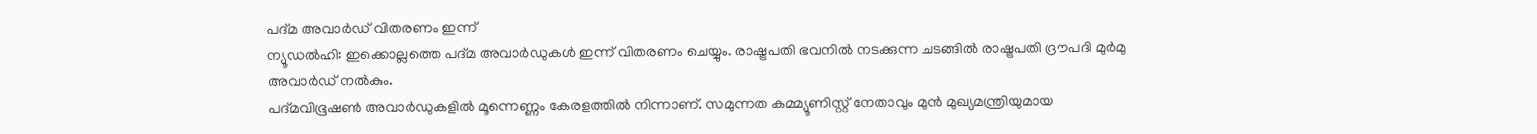പദ്മ അവാർഡ് വിതരണം ഇന്ന്
ന്യൂഡൽഹി: ഇക്കൊല്ലത്തെ പദ്മ അവാർഡുകൾ ഇന്ന് വിതരണം ചെയ്യും. രാഷ്ട്രപതി ഭവനിൽ നടക്കുന്ന ചടങ്ങിൽ രാഷ്ട്രപതി ദ്രൗപദി മുർമു അവാർഡ് നൽകും.
പദ്മവിഭൂഷൺ അവാർഡുകളിൽ മൂന്നെണ്ണം കേരളത്തിൽ നിന്നാണ്. സമുന്നത കമ്മ്യൂണിസ്റ്റ് നേതാവും മുൻ മുഖ്യമന്ത്രിയുമായ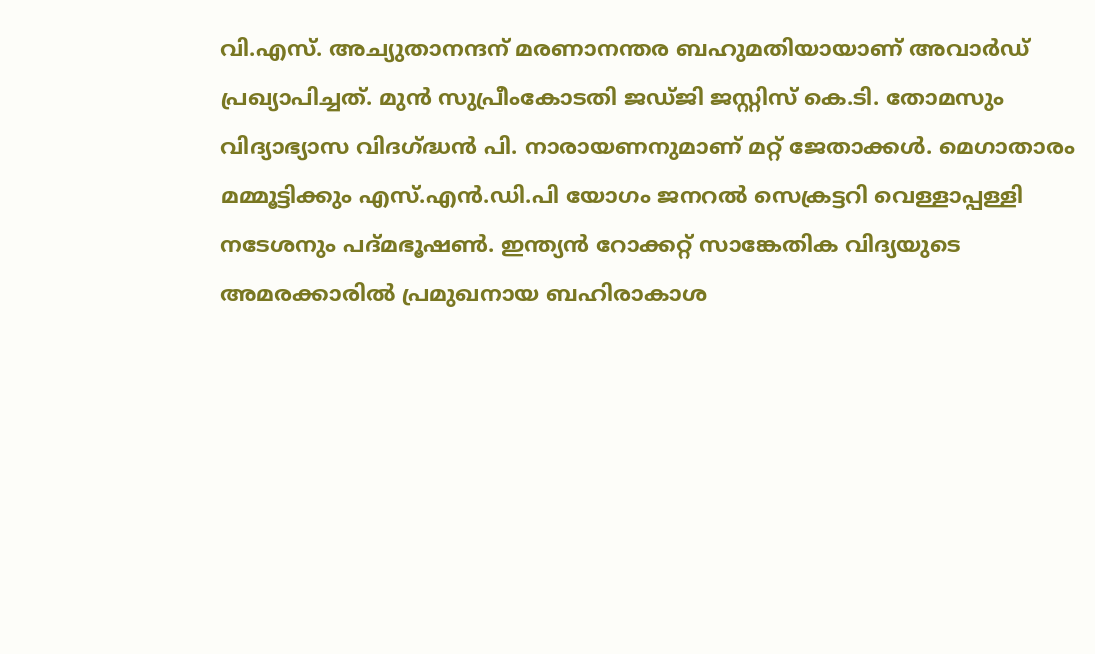വി.എസ്. അച്യുതാനന്ദന് മരണാനന്തര ബഹുമതിയായാണ് അവാർഡ് പ്രഖ്യാപിച്ചത്. മുൻ സുപ്രീംകോടതി ജഡ്ജി ജസ്റ്റിസ് കെ.ടി. തോമസും വിദ്യാഭ്യാസ വിദഗ്ദ്ധൻ പി. നാരായണനുമാണ് മറ്റ് ജേതാക്കൾ. മെഗാതാരം മമ്മൂട്ടിക്കും എസ്.എൻ.ഡി.പി യോഗം ജനറൽ സെക്രട്ടറി വെള്ളാപ്പള്ളി നടേശനും പദ്മഭൂഷൺ. ഇന്ത്യൻ റോക്കറ്റ് സാങ്കേതിക വിദ്യയുടെ അമരക്കാരിൽ പ്രമുഖനായ ബഹിരാകാശ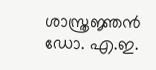ശാസ്ത്രജ്ഞൻ ഡോ. എ.ഇ.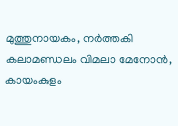മുത്തുനായകം, നർത്തകി കലാമണ്ഡലം വിമലാ മേനോൻ, കായംകുളം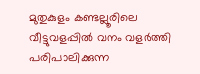മുതുകുളം കണ്ടല്ലൂരിലെ വീട്ടുവളപ്പിൽ വനം വളർത്തി പരിപാലിക്കുന്ന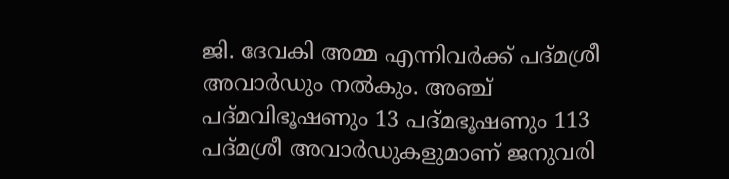ജി. ദേവകി അമ്മ എന്നിവർക്ക് പദ്മശ്രീ അവാർഡും നൽകും. അഞ്ച് പദ്മവിഭൂഷണും 13 പദ്മഭൂഷണും 113 പദ്മശ്രീ അവാർഡുകളുമാണ് ജനുവരി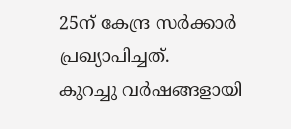25ന് കേന്ദ്ര സർക്കാർ പ്രഖ്യാപിച്ചത്.
കുറച്ചു വർഷങ്ങളായി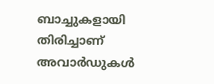ബാച്ചുകളായി തിരിച്ചാണ് അവാർഡുകൾ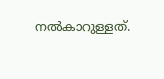നൽകാറുള്ളത്.